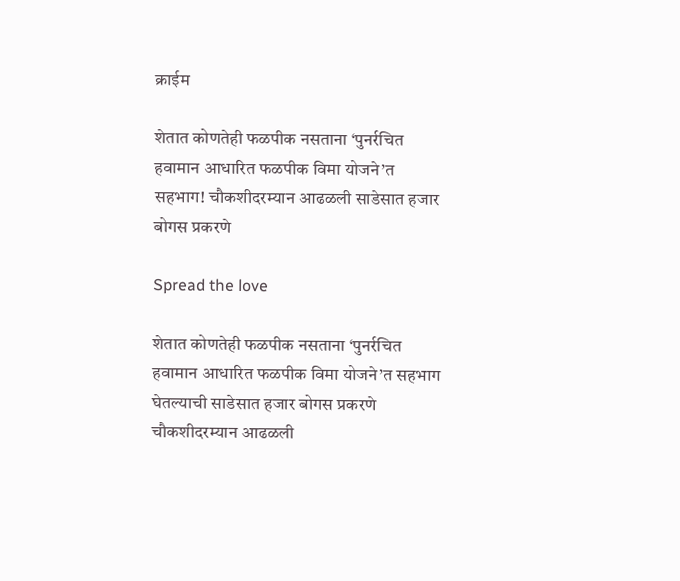क्राईम

शेतात कोणतेही फळपीक नसताना ‘पुनर्रचित हवामान आधारित फळपीक विमा योजने’त सहभाग! चौकशीदरम्यान आढळली साडेसात हजार बोगस प्रकरणे

Spread the love

शेतात कोणतेही फळपीक नसताना ‘पुनर्रचित हवामान आधारित फळपीक विमा योजने’त सहभाग घेतल्याची साडेसात हजार बोगस प्रकरणे चौकशीदरम्यान आढळली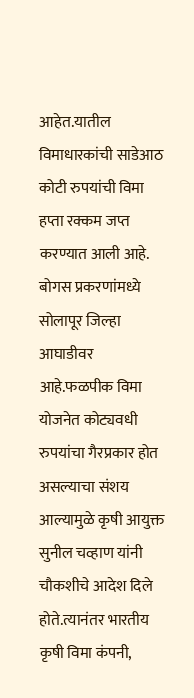आहेत.यातील विमाधारकांची साडेआठ कोटी रुपयांची विमा हप्ता रक्कम जप्त करण्यात आली आहे. बोगस प्रकरणांमध्ये सोलापूर जिल्हा आघाडीवर आहे.फळपीक विमा योजनेत कोट्यवधी रुपयांचा गैरप्रकार होत असल्याचा संशय आल्यामुळे कृषी आयुक्त सुनील चव्हाण यांनी चौकशीचे आदेश दिले होते.त्यानंतर भारतीय कृषी विमा कंपनी,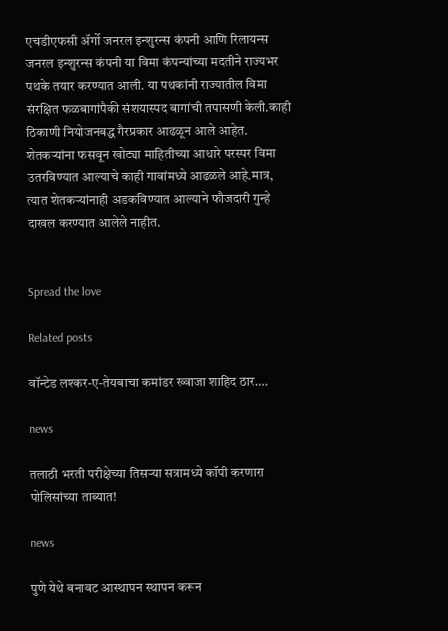एचडीएफसी ॲर्गो जनरल इन्शुरन्स कंपनी आणि रिलायन्स जनरल इन्शुरन्स कंपनी या विमा कंपन्यांच्या मदतीने राज्यभर पथके तयार करण्यात आली. या पथकांनी राज्यातील विमा संरक्षित फळबागांपैकी संशयास्पद बागांची तपासणी केली.काही ठिकाणी नियोजनबद्ध गैरप्रकार आढळून आले आहेत. शेतकऱ्यांना फसवून खोट्या माहितीच्या आधारे परस्पर विमा उतरविण्यात आल्याचे काही गावांमध्ये आढळले आहे.मात्र, त्यात शेतकऱ्यांनाही अडकविण्यात आल्याने फौजदारी गुन्हे दाखल करण्यात आलेले नाहीत.


Spread the love

Related posts

वॉन्टेड लश्कर-ए-तेयबाचा कमांडर ख्वाजा शाहिद ठार….

news

तलाठी भरती परीक्षेच्या तिसऱ्या सत्रामध्ये कॉपी करणारा पोलिसांच्या ताब्यात!

news

पुणे येथे बनावट आस्‍थापन स्‍थापन करून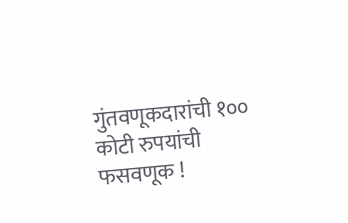गुंतवणूकदारांची १०० कोटी रुपयांची फसवणूक !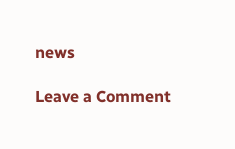news

Leave a Comment